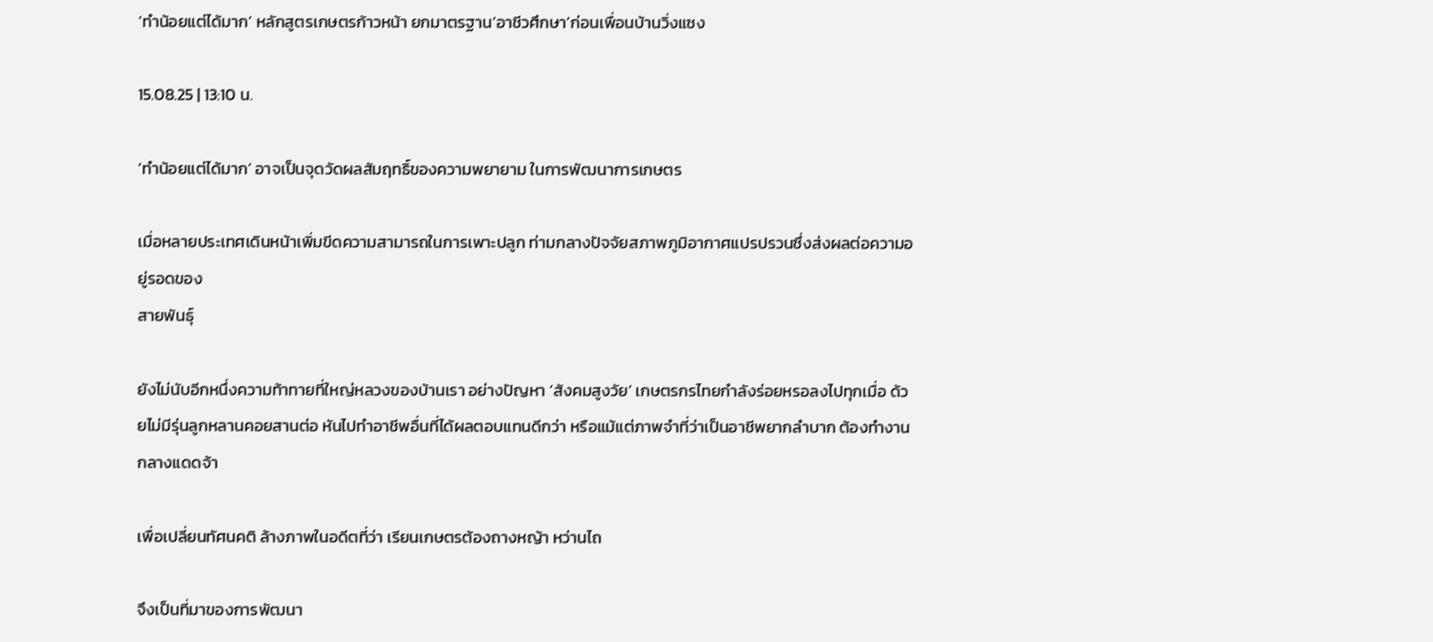‘ทำน้อยแต่ได้มาก’ หลักสูตรเกษตรก้าวหน้า ยกมาตรฐาน‘อาชีวศึกษา’ก่อนเพื่อนบ้านวิ่งแซง

15.08.25 | 13:10 น.

‘ทําน้อยแต่ได้มาก’ อาจเป็นจุดวัดผลสัมฤทธิ์ของความพยายาม ในการพัฒนาการเกษตร

เมื่อหลายประเทศเดินหน้าเพิ่มขีดความสามารถในการเพาะปลูก ท่ามกลางปัจจัยสภาพภูมิอากาศแปรปรวนซึ่งส่งผลต่อความอยู่รอดของ
สายพันธุ์

ยังไม่นับอีกหนึ่งความท้าทายที่ใหญ่หลวงของบ้านเรา อย่างปัญหา ‘สังคมสูงวัย’ เกษตรกรไทยกำลังร่อยหรอลงไปทุกเมื่อ ด้วยไม่มีรุ่นลูกหลานคอยสานต่อ หันไปทำอาชีพอื่นที่ได้ผลตอบแทนดีกว่า หรือแม้แต่ภาพจำที่ว่าเป็นอาชีพยากลำบาก ต้องทำงานกลางแดดจ้า

เพื่อเปลี่ยนทัศนคติ ล้างภาพในอดีตที่ว่า เรียนเกษตรต้องถางหญ้า หว่านไถ

จึงเป็นที่มาของการพัฒนา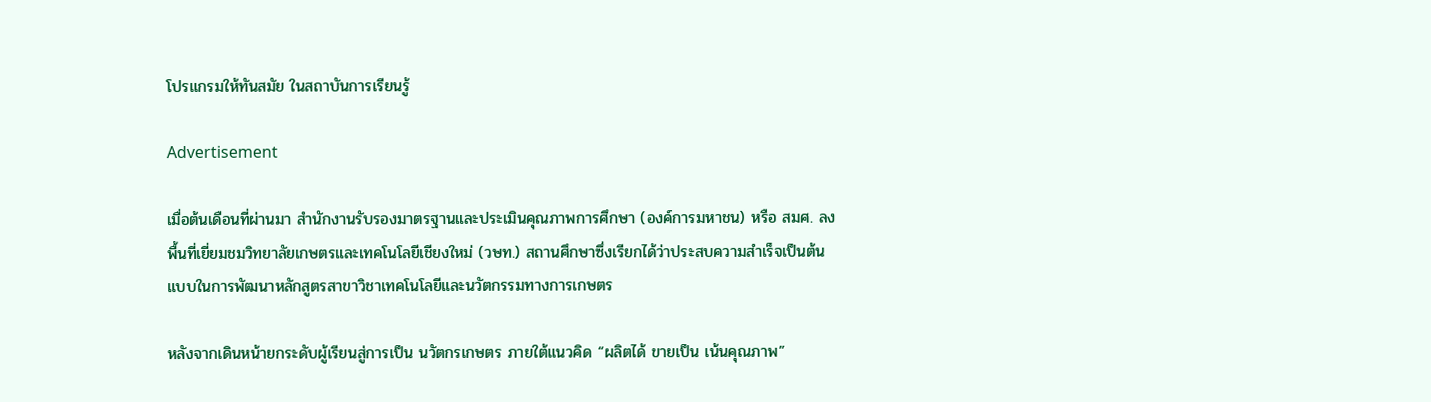โปรแกรมให้ทันสมัย ในสถาบันการเรียนรู้

Advertisement

เมื่อต้นเดือนที่ผ่านมา สำนักงานรับรองมาตรฐานและประเมินคุณภาพการศึกษา (องค์การมหาชน) หรือ สมศ. ลงพื้นที่เยี่ยมชมวิทยาลัยเกษตรและเทคโนโลยีเชียงใหม่ (วษท.) สถานศึกษาซึ่งเรียกได้ว่าประสบความสำเร็จเป็นต้นแบบในการพัฒนาหลักสูตรสาขาวิชาเทคโนโลยีและนวัตกรรมทางการเกษตร

หลังจากเดินหน้ายกระดับผู้เรียนสู่การเป็น นวัตกรเกษตร ภายใต้แนวคิด “ผลิตได้ ขายเป็น เน้นคุณภาพ”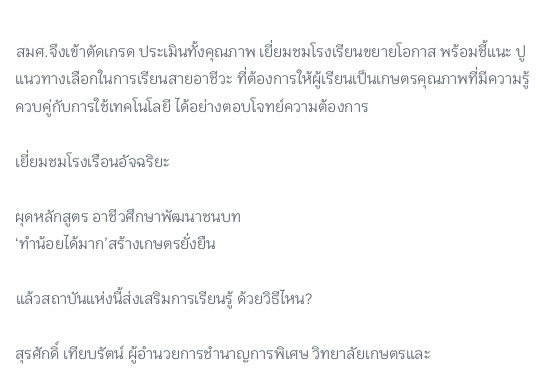สมศ.จึงเข้าตัดเกรด ประเมินทั้งคุณภาพ เยี่ยมชมโรงเรียนขยายโอกาส พร้อมชี้แนะ ปูแนวทางเลือกในการเรียนสายอาชีวะ ที่ต้องการให้ผู้เรียนเป็นเกษตรคุณภาพที่มีความรู้ ควบคู่กับการใช้เทคโนโลยี ได้อย่างตอบโจทย์ความต้องการ

เยี่ยมชมโรงเรือนอัจฉริยะ

ผุดหลักสูตร อาชีวศึกษาพัฒนาชนบท
‘ทำน้อยได้มาก’สร้างเกษตรยั่งยืน

แล้วสถาบันแห่งนี้ส่งเสริมการเรียนรู้ ด้วยวิธีไหน?

สุรศักดิ์ เทียบรัตน์ ผู้อำนวยการชำนาญการพิเศษ วิทยาลัยเกษตรและ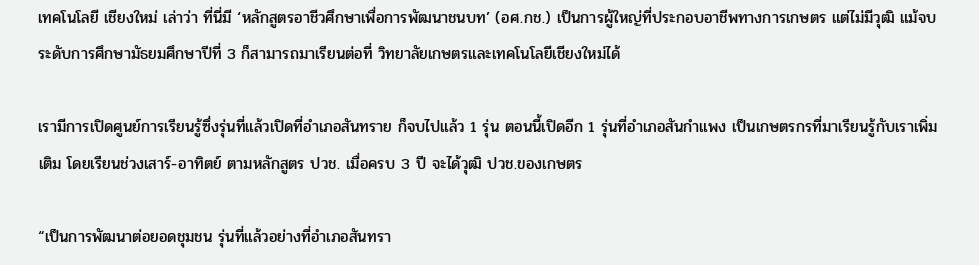เทคโนโลยี เชียงใหม่ เล่าว่า ที่นี่มี ‘หลักสูตรอาชีวศึกษาเพื่อการพัฒนาชนบท’ (อศ.กช.) เป็นการผู้ใหญ่ที่ประกอบอาชีพทางการเกษตร แต่ไม่มีวุฒิ แม้จบระดับการศึกษามัธยมศึกษาปีที่ 3 ก็สามารถมาเรียนต่อที่ วิทยาลัยเกษตรและเทคโนโลยีเชียงใหม่ได้

เรามีการเปิดศูนย์การเรียนรู้ซึ่งรุ่นที่แล้วเปิดที่อำเภอสันทราย ก็จบไปแล้ว 1 รุ่น ตอนนี้เปิดอีก 1 รุ่นที่อำเภอสันกำแพง เป็นเกษตรกรที่มาเรียนรู้กับเราเพิ่มเติม โดยเรียนช่วงเสาร์-อาทิตย์ ตามหลักสูตร ปวช. เมื่อครบ 3 ปี จะได้วุฒิ ปวช.ของเกษตร

“เป็นการพัฒนาต่อยอดชุมชน รุ่นที่แล้วอย่างที่อำเภอสันทรา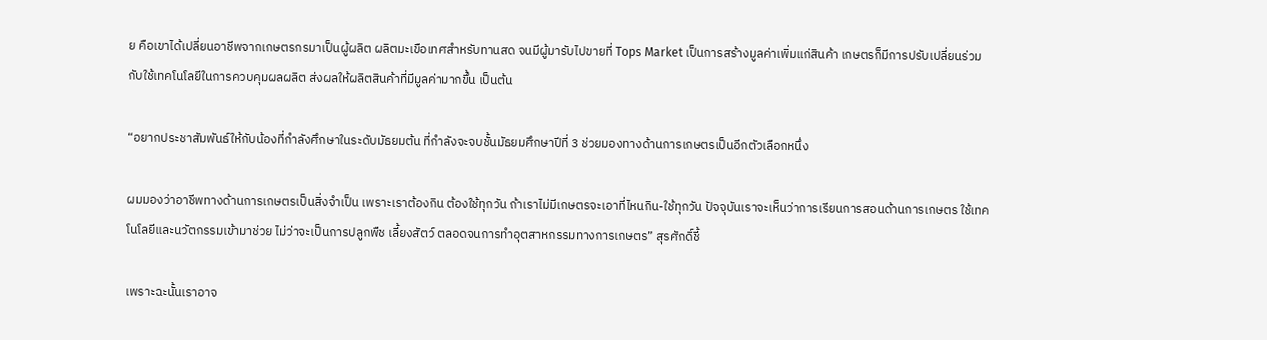ย คือเขาได้เปลี่ยนอาชีพจากเกษตรกรมาเป็นผู้ผลิต ผลิตมะเขือเทศสำหรับทานสด จนมีผู้มารับไปขายที่ Tops Market เป็นการสร้างมูลค่าเพิ่มแก่สินค้า เกษตรก็มีการปรับเปลี่ยนร่วมกับใช้เทคโนโลยีในการควบคุมผลผลิต ส่งผลให้ผลิตสินค้าที่มีมูลค่ามากขึ้น เป็นต้น

“อยากประชาสัมพันธ์ให้กับน้องที่กำลังศึกษาในระดับมัธยมต้น ที่กำลังจะจบชั้นมัธยมศึกษาปีที่ 3 ช่วยมองทางด้านการเกษตรเป็นอีกตัวเลือกหนึ่ง

ผมมองว่าอาชีพทางด้านการเกษตรเป็นสิ่งจำเป็น เพราะเราต้องกิน ต้องใช้ทุกวัน ถ้าเราไม่มีเกษตรจะเอาที่ไหนกิน-ใช้ทุกวัน ปัจจุบันเราจะเห็นว่าการเรียนการสอนด้านการเกษตร ใช้เทคโนโลยีและนวัตกรรมเข้ามาช่วย ไม่ว่าจะเป็นการปลูกพืช เลี้ยงสัตว์ ตลอดจนการทำอุตสาหกรรมทางการเกษตร” สุรศักดิ์ชี้

เพราะฉะนั้นเราอาจ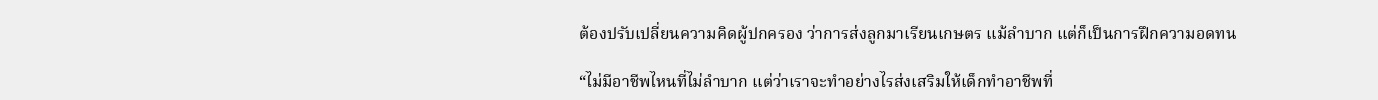ต้องปรับเปลี่ยนความคิดผู้ปกครอง ว่าการส่งลูกมาเรียนเกษตร แม้ลำบาก แต่ก็เป็นการฝึกความอดทน

“ไม่มีอาชีพไหนที่ไม่ลำบาก แต่ว่าเราจะทำอย่างไรส่งเสริมให้เด็กทำอาชีพที่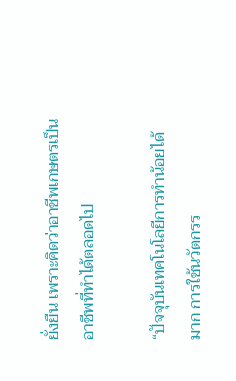ยั่งยืน เพราะคิดว่าอาชีพเกษตรเป็นอาชีพที่ทำได้ตลอดไป

“ปัจจุบันเทคโนโลยีการทำน้อยได้มาก การใช้นวัตกรร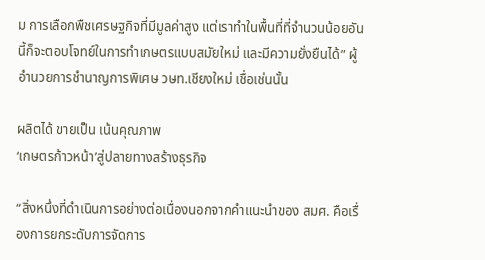ม การเลือกพืชเศรษฐกิจที่มีมูลค่าสูง แต่เราทำในพื้นที่ที่จำนวนน้อยอันนี้ก็จะตอบโจทย์ในการทำเกษตรแบบสมัยใหม่ และมีความยั่งยืนได้” ผู้อำนวยการชำนาญการพิเศษ วษท.เชียงใหม่ เชื่อเช่นนั้น

ผลิตได้ ขายเป็น เน้นคุณภาพ
‘เกษตรก้าวหน้า’สู่ปลายทางสร้างธุรกิจ

“สิ่งหนึ่งที่ดำเนินการอย่างต่อเนื่องนอกจากคำแนะนำของ สมศ. คือเรื่องการยกระดับการจัดการ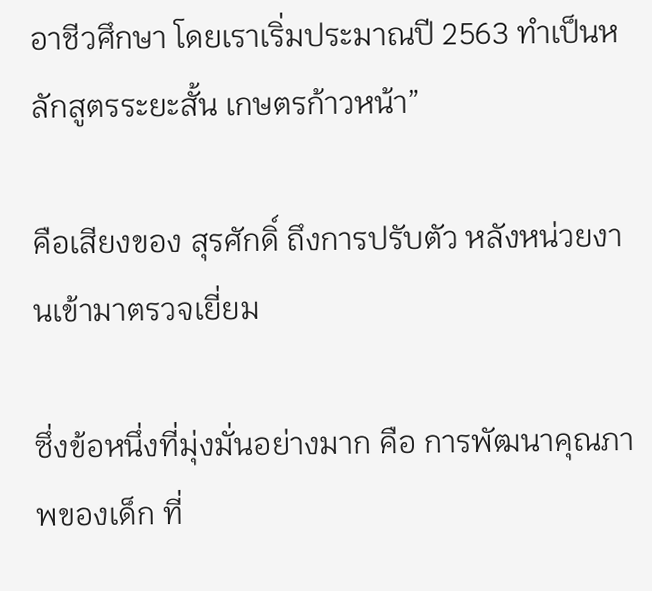อาชีวศึกษา โดยเราเริ่มประมาณปี 2563 ทำเป็นหลักสูตรระยะสั้น เกษตรก้าวหน้า”

คือเสียงของ สุรศักดิ์ ถึงการปรับตัว หลังหน่วยงานเข้ามาตรวจเยี่ยม

ซึ่งข้อหนึ่งที่มุ่งมั่นอย่างมาก คือ การพัฒนาคุณภาพของเด็ก ที่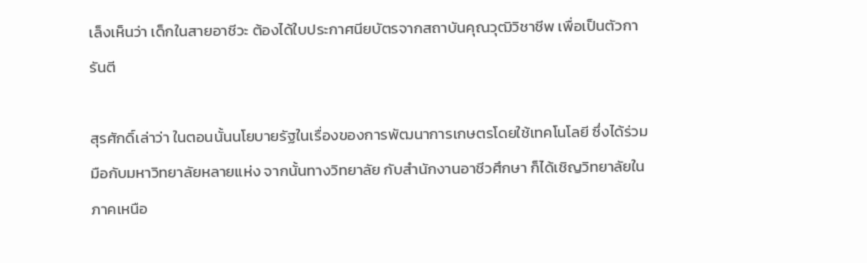เล็งเห็นว่า เด็กในสายอาชีวะ ต้องได้ใบประกาศนียบัตรจากสถาบันคุณวุฒิวิชาชีพ เพื่อเป็นตัวการันตี

สุรศักดิ์เล่าว่า ในตอนนั้นนโยบายรัฐในเรื่องของการพัฒนาการเกษตรโดยใช้เทคโนโลยี ซึ่งได้ร่วมมือกับมหาวิทยาลัยหลายแห่ง จากนั้นทางวิทยาลัย กับสำนักงานอาชีวศึกษา ก็ได้เชิญวิทยาลัยในภาคเหนือ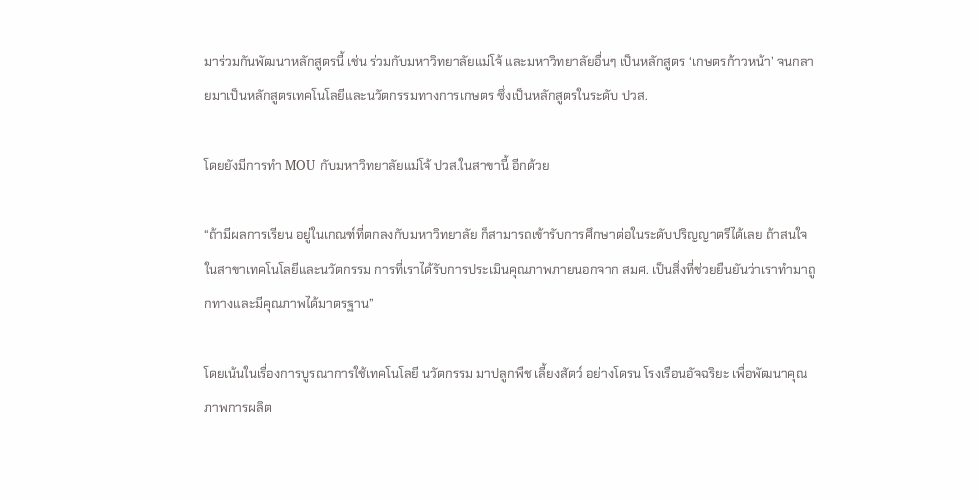มาร่วมกันพัฒนาหลักสูตรนี้ เช่น ร่วมกับมหาวิทยาลัยแม่โจ้ และมหาวิทยาลัยอื่นๆ เป็นหลักสูตร ‘เกษตรก้าวหน้า’ จนกลายมาเป็นหลักสูตรเทคโนโลยีและนวัตกรรมทางการเกษตร ซึ่งเป็นหลักสูตรในระดับ ปวส.

โดยยังมีการทำ MOU กับมหาวิทยาลัยแม่โจ้ ปวส.ในสาขานี้ อีกด้วย

“ถ้ามีผลการเรียน อยู่ในเกณฑ์ที่ตกลงกับมหาวิทยาลัย ก็สามารถเข้ารับการศึกษาต่อในระดับปริญญาตรีได้เลย ถ้าสนใจในสาขาเทคโนโลยีและนวัตกรรม การที่เราได้รับการประเมินคุณภาพภายนอกจาก สมศ. เป็นสิ่งที่ช่วยยืนยันว่าเราทำมาถูกทางและมีคุณภาพได้มาตรฐาน”

โดยเน้นในเรื่องการบูรณาการใช้เทคโนโลยี นวัตกรรม มาปลูกพืช เลี้ยงสัตว์ อย่างโดรน โรงเรือนอัจฉริยะ เพื่อพัฒนาคุณภาพการผลิต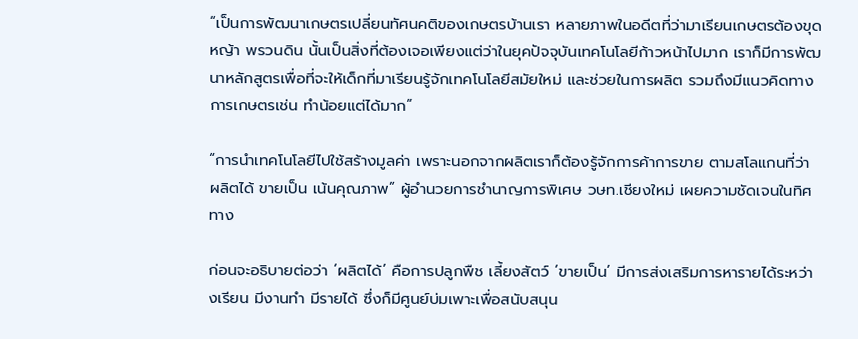“เป็นการพัฒนาเกษตรเปลี่ยนทัศนคติของเกษตรบ้านเรา หลายภาพในอดีตที่ว่ามาเรียนเกษตรต้องขุดหญ้า พรวนดิน นั้นเป็นสิ่งที่ต้องเจอเพียงแต่ว่าในยุคปัจจุบันเทคโนโลยีก้าวหน้าไปมาก เราก็มีการพัฒนาหลักสูตรเพื่อที่จะให้เด็กที่มาเรียนรู้จักเทคโนโลยีสมัยใหม่ และช่วยในการผลิต รวมถึงมีแนวคิดทางการเกษตรเช่น ทำน้อยแต่ได้มาก”

“การนำเทคโนโลยีไปใช้สร้างมูลค่า เพราะนอกจากผลิตเราก็ต้องรู้จักการค้าการขาย ตามสโลแกนที่ว่า ผลิตได้ ขายเป็น เน้นคุณภาพ” ผู้อำนวยการชำนาญการพิเศษ วษท.เชียงใหม่ เผยความชัดเจนในทิศทาง

ก่อนจะอธิบายต่อว่า ‘ผลิตได้’ คือการปลูกพืช เลี้ยงสัตว์ ‘ขายเป็น’ มีการส่งเสริมการหารายได้ระหว่างเรียน มีงานทำ มีรายได้ ซึ่งก็มีศูนย์บ่มเพาะเพื่อสนับสนุน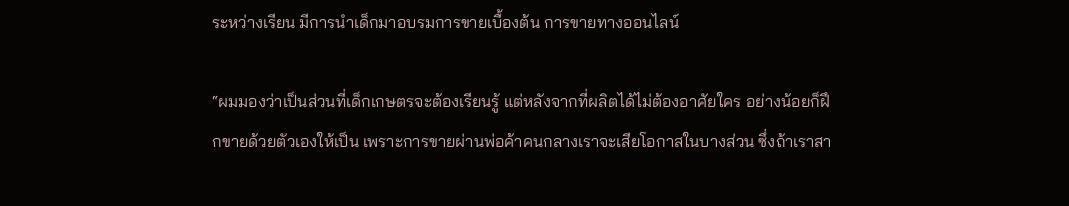ระหว่างเรียน มีการนำเด็กมาอบรมการขายเบื้องต้น การขายทางออนไลน์

“ผมมองว่าเป็นส่วนที่เด็กเกษตรจะต้องเรียนรู้ แต่หลังจากที่ผลิตได้ไม่ต้องอาศัยใคร อย่างน้อยก็ฝึกขายด้วยตัวเองให้เป็น เพราะการขายผ่านพ่อค้าคนกลางเราจะเสียโอกาสในบางส่วน ซึ่งถ้าเราสา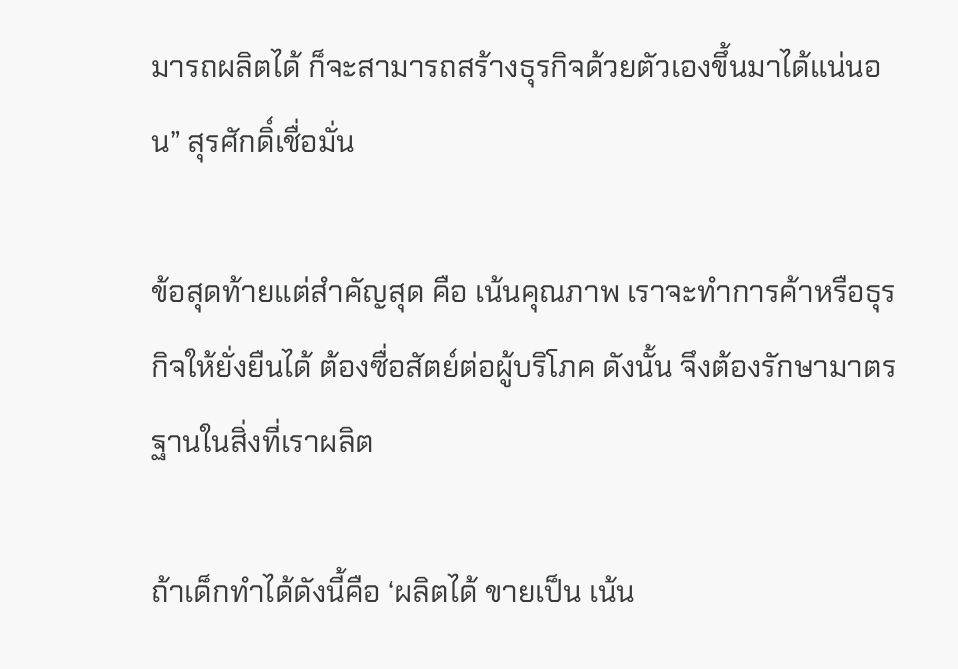มารถผลิตได้ ก็จะสามารถสร้างธุรกิจด้วยตัวเองขึ้นมาได้แน่นอน” สุรศักดิ์เชื่อมั่น

ข้อสุดท้ายแต่สำคัญสุด คือ เน้นคุณภาพ เราจะทำการค้าหรือธุรกิจให้ยั่งยืนได้ ต้องซื่อสัตย์ต่อผู้บริโภค ดังนั้น จึงต้องรักษามาตรฐานในสิ่งที่เราผลิต

ถ้าเด็กทำได้ดังนี้คือ ‘ผลิตได้ ขายเป็น เน้น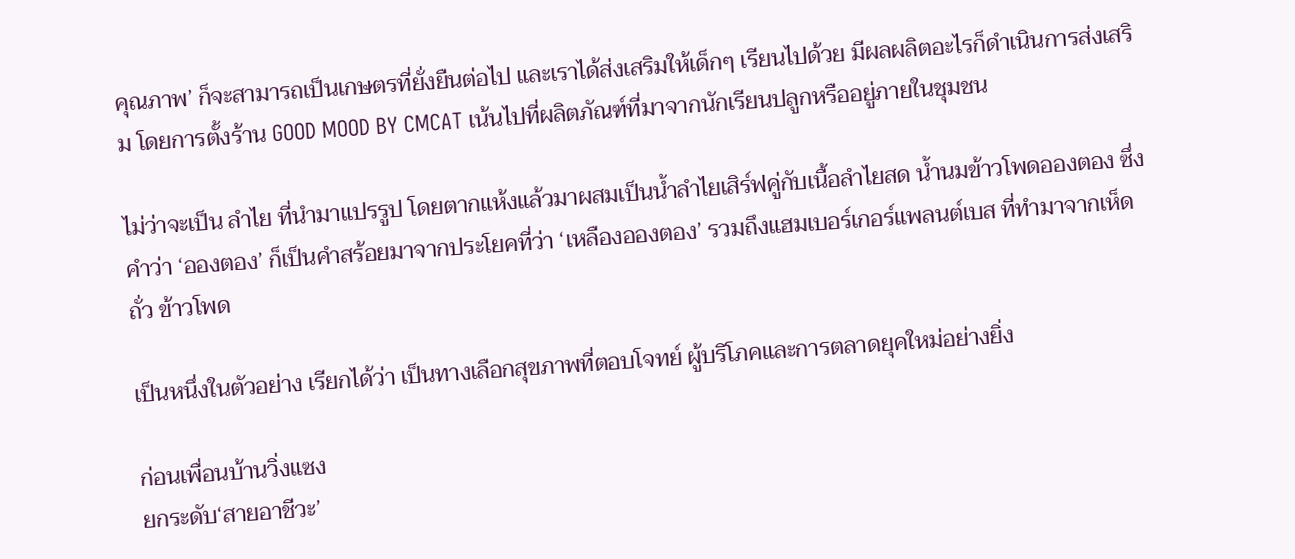คุณภาพ’ ก็จะสามารถเป็นเกษตรที่ยั่งยืนต่อไป และเราได้ส่งเสริมให้เด็กๆ เรียนไปด้วย มีผลผลิตอะไรก็ดำเนินการส่งเสริม โดยการตั้งร้าน GOOD MOOD BY CMCAT เน้นไปที่ผลิตภัณฑ์ที่มาจากนักเรียนปลูกหรืออยู่ภายในชุมชน

ไม่ว่าจะเป็น ลำไย ที่นำมาแปรรูป โดยตากแห้งแล้วมาผสมเป็นน้ำลำไยเสิร์ฟคู่กับเนื้อลำไยสด น้ำนมข้าวโพดอองตอง ซึ่งคำว่า ‘อองตอง’ ก็เป็นคำสร้อยมาจากประโยคที่ว่า ‘เหลืองอองตอง’ รวมถึงแฮมเบอร์เกอร์แพลนต์เบส ที่ทำมาจากเห็ด ถั่ว ข้าวโพด

เป็นหนึ่งในตัวอย่าง เรียกได้ว่า เป็นทางเลือกสุขภาพที่ตอบโจทย์ ผู้บริโภคและการตลาดยุคใหม่อย่างยิ่ง

ก่อนเพื่อนบ้านวิ่งแซง
ยกระดับ‘สายอาชีวะ’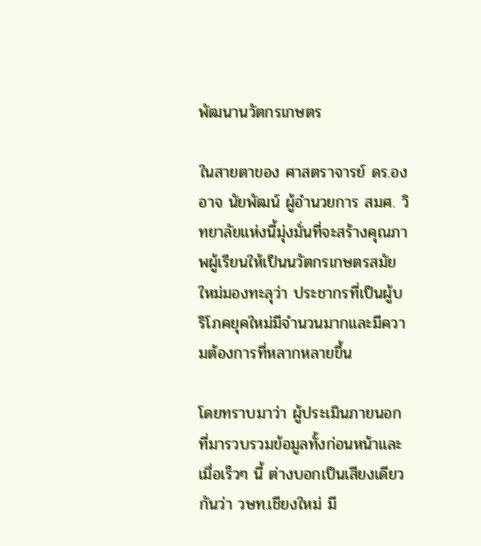พัฒนานวัตกรเกษตร

ในสายตาของ ศาสตราจารย์ ดร.องอาจ นัยพัฒน์ ผู้อำนวยการ สมศ. วิทยาลัยแห่งนี้มุ่งมั่นที่จะสร้างคุณภาพผู้เรียนให้เป็นนวัตกรเกษตรสมัยใหม่มองทะลุว่า ประชากรที่เป็นผู้บริโภคยุคใหม่มีจำนวนมากและมีความต้องการที่หลากหลายขึ้น

โดยทราบมาว่า ผู้ประเมินภายนอกที่มารวบรวมข้อมูลทั้งก่อนหน้าและเมื่อเร็วๆ นี้ ต่างบอกเป็นเสียงเดียวกันว่า วษท.เชียงใหม่ มี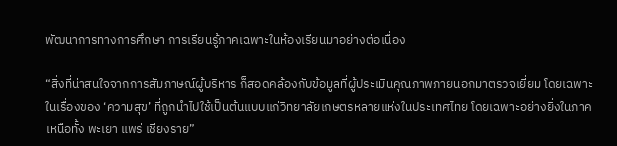พัฒนาการทางการศึกษา การเรียนรู้ภาคเฉพาะในห้องเรียนมาอย่างต่อเนื่อง

“สิ่งที่น่าสนใจจากการสัมภาษณ์ผู้บริหาร ก็สอดคล้องกับข้อมูลที่ผู้ประเมินคุณภาพภายนอกมาตรวจเยี่ยม โดยเฉพาะในเรื่องของ ‘ความสุข’ ที่ถูกนำไปใช้เป็นต้นแบบแก่วิทยาลัยเกษตรหลายแห่งในประเทศไทย โดยเฉพาะอย่างยิ่งในภาคเหนือทั้ง พะเยา แพร่ เชียงราย”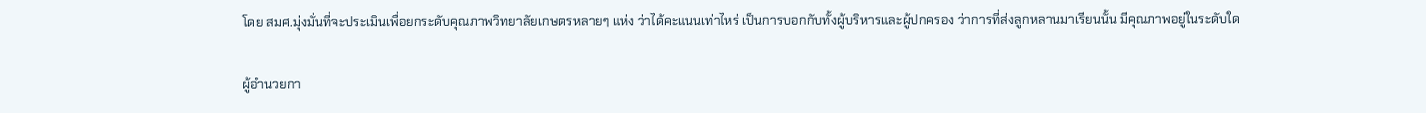โดย สมศ.มุ่งมั่นที่จะประเมินเพื่อยกระดับคุณภาพวิทยาลัยเกษตรหลายๆ แห่ง ว่าได้คะแนนเท่าไหร่ เป็นการบอกกับทั้งผู้บริหารและผู้ปกครอง ว่าการที่ส่งลูกหลานมาเรียนนั้น มีคุณภาพอยู่ในระดับใด

ผู้อำนวยกา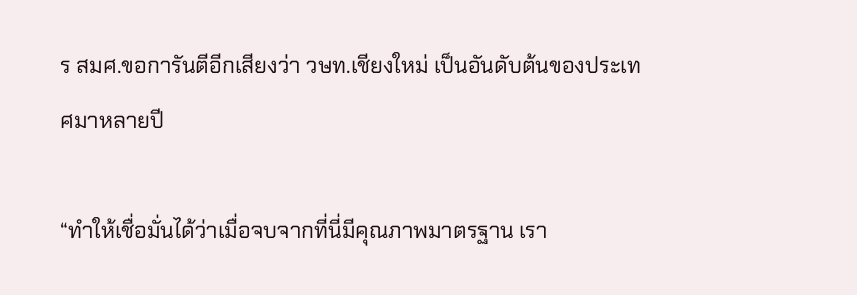ร สมศ.ขอการันตีอีกเสียงว่า วษท.เชียงใหม่ เป็นอันดับต้นของประเทศมาหลายปี

“ทำให้เชื่อมั่นได้ว่าเมื่อจบจากที่นี่มีคุณภาพมาตรฐาน เรา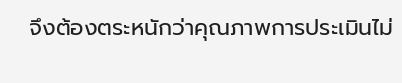จึงต้องตระหนักว่าคุณภาพการประเมินไม่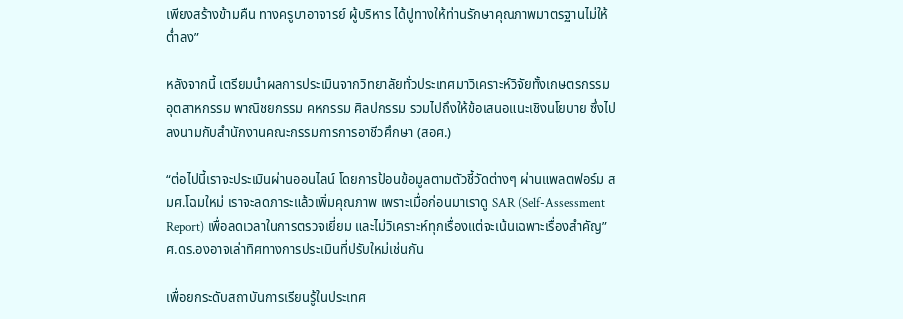เพียงสร้างข้ามคืน ทางครูบาอาจารย์ ผู้บริหาร ได้ปูทางให้ท่านรักษาคุณภาพมาตรฐานไม่ให้ต่ำลง”

หลังจากนี้ เตรียมนำผลการประเมินจากวิทยาลัยทั่วประเทศมาวิเคราะห์วิจัยทั้งเกษตรกรรม อุตสาหกรรม พาณิชยกรรม คหกรรม ศิลปกรรม รวมไปถึงให้ข้อเสนอแนะเชิงนโยบาย ซึ่งไปลงนามกับสำนักงานคณะกรรมการการอาชีวศึกษา (สอศ.)

“ต่อไปนี้เราจะประเมินผ่านออนไลน์ โดยการป้อนข้อมูลตามตัวชี้วัดต่างๆ ผ่านแพลตฟอร์ม สมศ.โฉมใหม่ เราจะลดภาระแล้วเพิ่มคุณภาพ เพราะเมื่อก่อนมาเราดู SAR (Self-Assessment Report) เพื่อลดเวลาในการตรวจเยี่ยม และไม่วิเคราะห์ทุกเรื่องแต่จะเน้นเฉพาะเรื่องสำคัญ” ศ.ดร.องอาจเล่าทิศทางการประเมินที่ปรับใหม่เช่นกัน

เพื่อยกระดับสถาบันการเรียนรู้ในประเทศ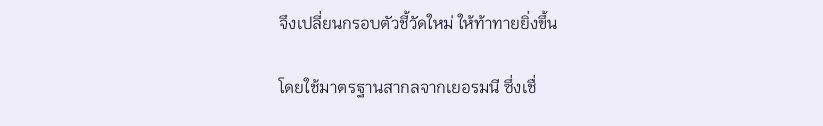จึงเปลี่ยนกรอบตัวชี้วัดใหม่ ให้ท้าทายยิ่งขึ้น

โดยใช้มาตรฐานสากลจากเยอรมนี ซึ่งเชื่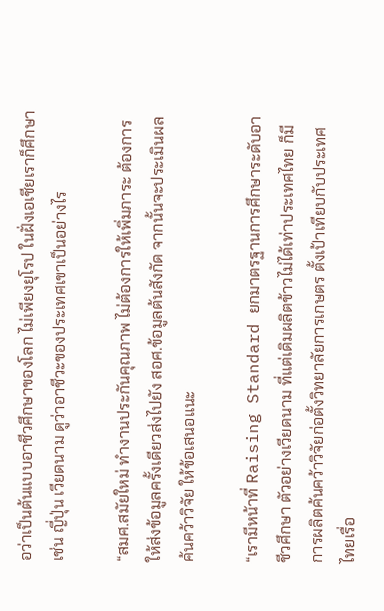อว่าเป็นต้นแบบอาชีวศึกษาของโลก ไม่เพียงยุโรป ในฝั่งเอเชียเราก็ศึกษา เช่น ญี่ปุ่น เวียดนาม ดูว่าอาชีวะของประเทศเขาเป็นอย่างไร

“สมศ.สมัยใหม่ ทำงานประกันคุณภาพ ไม่ต้องการให้เพิ่มภาระ ต้องการให้ส่งข้อมูลครั้งเดียวส่งไปยัง สอศ.ข้อมูลต้นสังกัด จากนั้นจะประเมินผล ค้นคว้าวิจัย ให้ข้อเสนอแนะ

“เรามีหน้าที่ Raising Standard ยกมาตรฐานการศึกษาระดับอาชีวศึกษา ตัวอย่างเวียดนาม ที่แต่เดิมผลิตข้าวไม่ได้เท่าประเทศไทย ก็มีการผลิตค้นคว้าวิจัยก่อตั้งวิทยาลัยการเกษตร ตั้งเป้าเทียบกับประเทศไทยเรื่อ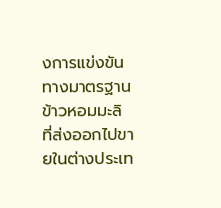งการแข่งขันทางมาตรฐาน ข้าวหอมมะลิ ที่ส่งออกไปขายในต่างประเท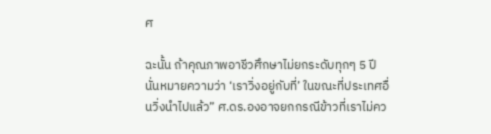ศ

ฉะนั้น ถ้าคุณภาพอาชีวศึกษาไม่ยกระดับทุกๆ 5 ปี นั่นหมายความว่า ‘เราวิ่งอยู่กับที่’ ในขณะที่ประเทศอื่นวิ่งนำไปแล้ว” ศ.ดร.องอาจยกกรณีข้าวที่เราไม่คว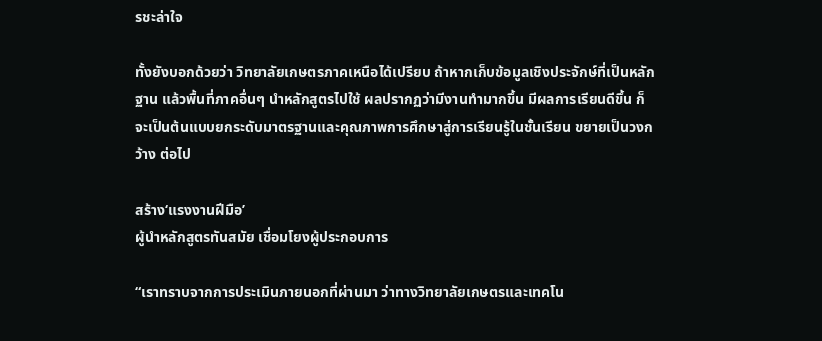รชะล่าใจ

ทั้งยังบอกด้วยว่า วิทยาลัยเกษตรภาคเหนือได้เปรียบ ถ้าหากเก็บข้อมูลเชิงประจักษ์ที่เป็นหลักฐาน แล้วพื้นที่ภาคอื่นๆ นำหลักสูตรไปใช้ ผลปรากฏว่ามีงานทำมากขึ้น มีผลการเรียนดีขึ้น ก็จะเป็นต้นแบบยกระดับมาตรฐานและคุณภาพการศึกษาสู่การเรียนรู้ในชั้นเรียน ขยายเป็นวงกว้าง ต่อไป

สร้าง‘แรงงานฝีมือ’
ผู้นำหลักสูตรทันสมัย เชื่อมโยงผู้ประกอบการ

“เราทราบจากการประเมินภายนอกที่ผ่านมา ว่าทางวิทยาลัยเกษตรและเทคโน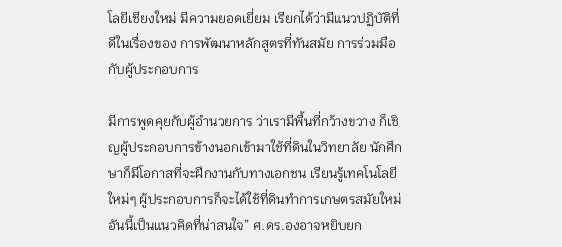โลยีเชียงใหม่ มีความยอดเยี่ยม เรียกได้ว่ามีแนวปฏิบัติที่ดีในเรื่องของ การพัฒนาหลักสูตรที่ทันสมัย การร่วมมือกับผู้ประกอบการ

มีการพูดคุยกับผู้อำนวยการ ว่าเรามีพื้นที่กว้างขวาง ก็เชิญผู้ประกอบการข้างนอกเข้ามาใช้ที่ดินในวิทยาลัย นักศึกษาก็มีโอกาสที่จะฝึกงานกับทางเอกชน เรียนรู้เทคโนโลยีใหม่ๆ ผู้ประกอบการก็จะได้ใช้ที่ดินทำการเกษตรสมัยใหม่ อันนี้เป็นแนวคิดที่น่าสนใจ” ศ.ดร.องอาจหยิบยก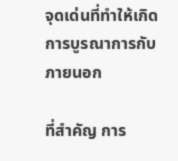จุดเด่นที่ทำให้เกิดการบูรณาการกับภายนอก

ที่สำคัญ การ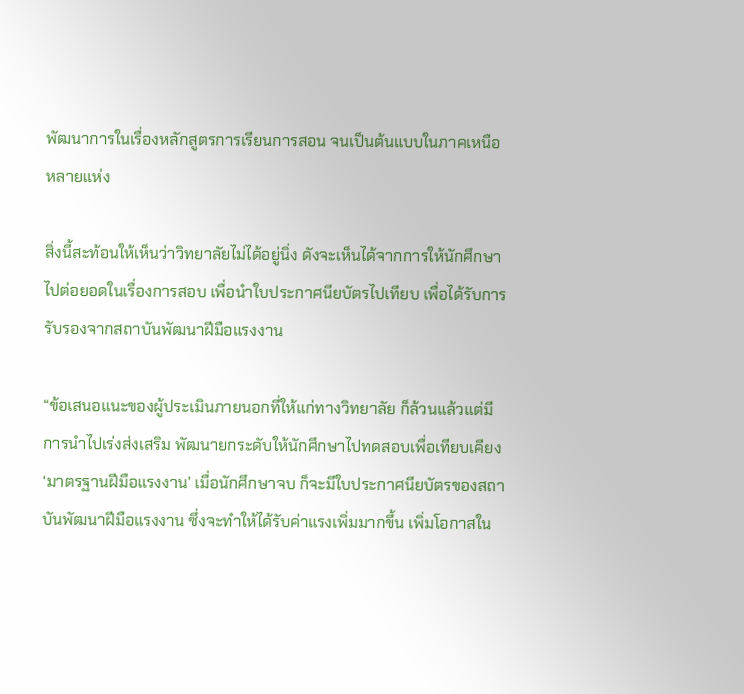พัฒนาการในเรื่องหลักสูตรการเรียนการสอน จนเป็นต้นแบบในภาคเหนือหลายแห่ง

สิ่งนี้สะท้อนให้เห็นว่าวิทยาลัยไม่ได้อยู่นิ่ง ดังจะเห็นได้จากการให้นักศึกษาไปต่อยอดในเรื่องการสอบ เพื่อนำใบประกาศนียบัตรไปเทียบ เพื่อได้รับการรับรองจากสถาบันพัฒนาฝีมือแรงงาน

“ข้อเสนอแนะของผู้ประเมินภายนอกที่ให้แก่ทางวิทยาลัย ก็ล้วนแล้วแต่มีการนำไปเร่งส่งเสริม พัฒนายกระดับให้นักศึกษาไปทดสอบเพื่อเทียบเคียง ‘มาตรฐานฝีมือแรงงาน’ เมื่อนักศึกษาจบ ก็จะมีใบประกาศนียบัตรของสถาบันพัฒนาฝีมือแรงงาน ซึ่งจะทำให้ได้รับค่าแรงเพิ่มมากขึ้น เพิ่มโอกาสใน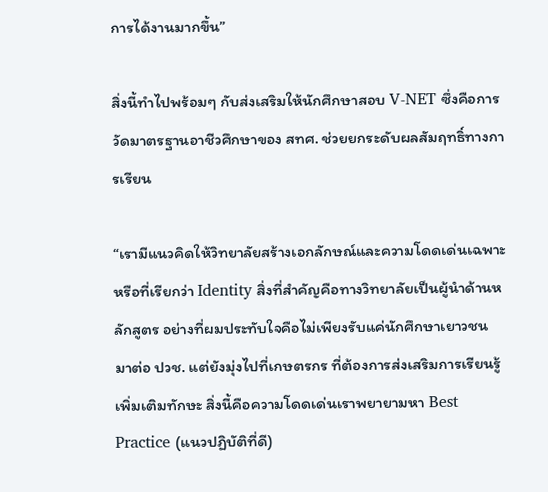การได้งานมากขึ้น”

สิ่งนี้ทำไปพร้อมๆ กับส่งเสริมให้นักศึกษาสอบ V-NET ซึ่งคือการวัดมาตรฐานอาชีวศึกษาของ สทศ. ช่วยยกระดับผลสัมฤทธิ์ทางการเรียน

“เรามีแนวคิดให้วิทยาลัยสร้างเอกลักษณ์และความโดดเด่นเฉพาะ หรือที่เรียกว่า Identity สิ่งที่สำคัญคือทางวิทยาลัยเป็นผู้นำด้านหลักสูตร อย่างที่ผมประทับใจคือไม่เพียงรับแค่นักศึกษาเยาวชน มาต่อ ปวช. แต่ยังมุ่งไปที่เกษตรกร ที่ต้องการส่งเสริมการเรียนรู้ เพิ่มเติมทักษะ สิ่งนี้คือความโดดเด่นเราพยายามหา Best Practice (แนวปฏิบัติที่ดี)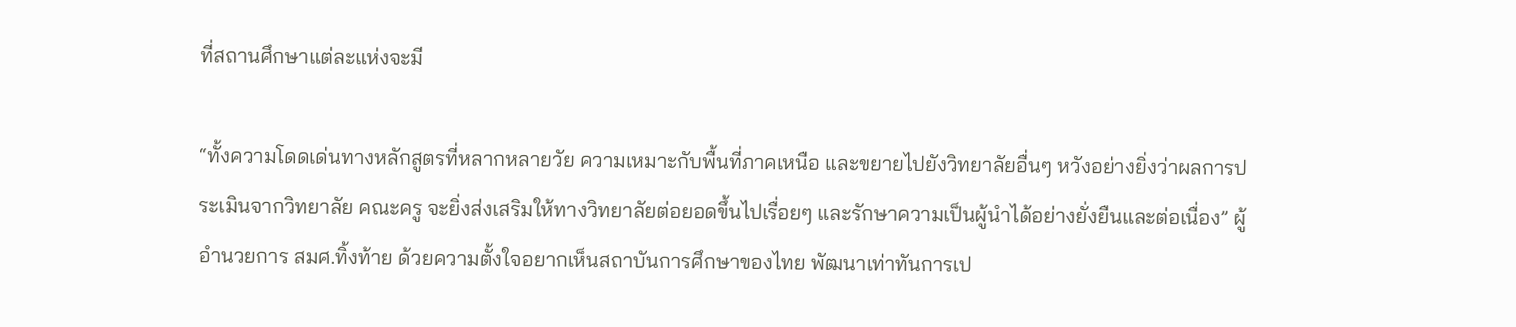ที่สถานศึกษาแต่ละแห่งจะมี

“ทั้งความโดดเด่นทางหลักสูตรที่หลากหลายวัย ความเหมาะกับพื้นที่ภาคเหนือ และขยายไปยังวิทยาลัยอื่นๆ หวังอย่างยิ่งว่าผลการประเมินจากวิทยาลัย คณะครู จะยิ่งส่งเสริมให้ทางวิทยาลัยต่อยอดขึ้นไปเรื่อยๆ และรักษาความเป็นผู้นำได้อย่างยั่งยืนและต่อเนื่อง” ผู้อำนวยการ สมศ.ทิ้งท้าย ด้วยความตั้งใจอยากเห็นสถาบันการศึกษาของไทย พัฒนาเท่าทันการเป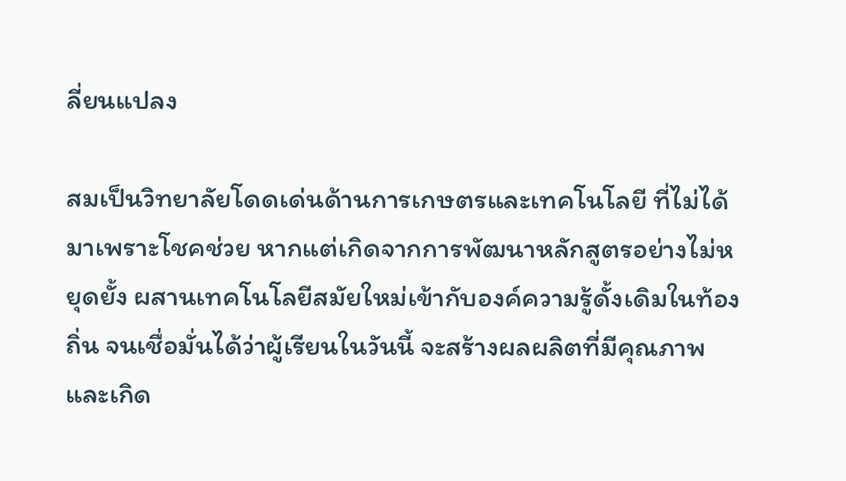ลี่ยนแปลง

สมเป็นวิทยาลัยโดดเด่นด้านการเกษตรและเทคโนโลยี ที่ไม่ได้มาเพราะโชคช่วย หากแต่เกิดจากการพัฒนาหลักสูตรอย่างไม่หยุดยั้ง ผสานเทคโนโลยีสมัยใหม่เข้ากับองค์ความรู้ดั้งเดิมในท้องถิ่น จนเชื่อมั่นได้ว่าผู้เรียนในวันนี้ จะสร้างผลผลิตที่มีคุณภาพและเกิด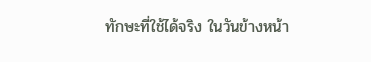ทักษะที่ใช้ได้จริง ในวันข้างหน้า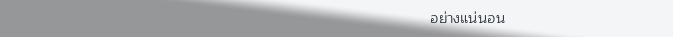อย่างแน่นอน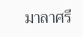มาลาศรี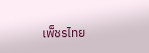เพ็ชรไทย